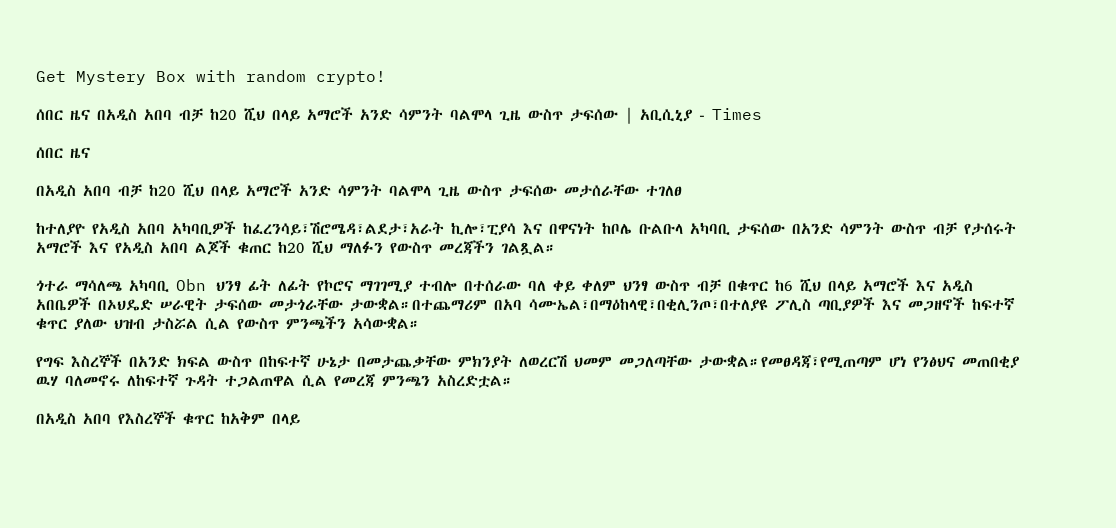Get Mystery Box with random crypto!

ሰበር ዜና በአዲስ አበባ ብቻ ከ20 ሺህ በላይ አማሮች አንድ ሳምንት ባልሞላ ጊዜ ውስጥ ታፍሰው | አቢሲኒያ - Times

ሰበር ዜና

በአዲስ አበባ ብቻ ከ20 ሺህ በላይ አማሮች አንድ ሳምንት ባልሞላ ጊዜ ውስጥ ታፍሰው መታሰራቸው ተገለፀ

ከተለያዮ የአዲስ አበባ አካባቢዎች ከፈረንሳይ፣ሽሮሜዳ፣ልደታ፣አራት ኪሎ፣ፒያሳ እና በዋናነት ከቦሌ ቡልቡላ አካባቢ ታፍሰው በአንድ ሳምንት ውስጥ ብቻ የታሰሩት አማሮች እና የአዲስ አበባ ልጆች ቁጠር ከ20 ሺህ ማለፉን የውስጥ መረጃችን ገልጿል።

ጎተራ ማሳለጫ አካባቢ Obn ህንፃ ፊት ለፊት የኮሮና ማገገሚያ ተብሎ በተሰራው ባለ ቀይ ቀለም ህንፃ ውስጥ ብቻ በቁጥር ከ6 ሺህ በላይ አማሮች እና አዲስ አበቤዎች በኦህዴድ ሠራዊት ታፍሰው መታጎራቸው ታውቋል።በተጨማሪም በአባ ሳሙኤል፣በማዕከላዊ፣በቂሊንጦ፣በተለያዩ ፖሊስ ጣቢያዎች እና መጋዘኖች ከፍተኛ ቁጥር ያለው ህዝብ ታስሯል ሲል የውስጥ ምንጫችን አሳውቋል።

የግፍ እስረኞች በአንድ ክፍል ውስጥ በከፍተኛ ሁኔታ በመታጨቃቸው ምክንያት ለወረርሽ ህመም መጋለጣቸው ታውቋል።የመፀዳጃ፣የሚጠጣም ሆነ የንፅህና መጠበቂያ ዉሃ ባለመኖሩ ለከፍተኛ ጉዳት ተጋልጠዋል ሲል የመረጃ ምንጫን አስረድቷል።

በአዲስ አበባ የእስረኞች ቁጥር ከአቅም በላይ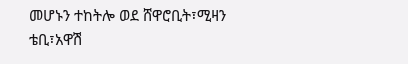መሆኑን ተከትሎ ወደ ሸዋሮቢት፣ሚዛን ቴቢ፣አዋሽ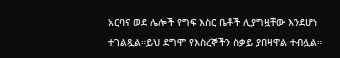አርባና ወደ ሌሎች የግፍ እስር ቤቶች ሊያግዟቸው እንደሆነ ተገልጿል።ይህ ደግሞ የእስረኞችን ስቃይ ያበዛዋል ተብሏል።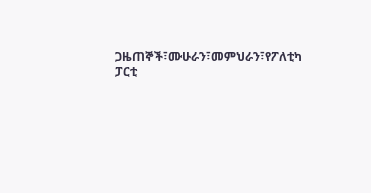ጋዜጠኞች፣ሙሁራን፣መምህራን፣የፖለቲካ ፓርቲ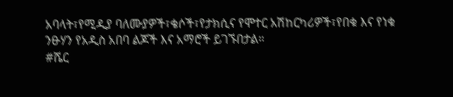አባላት፣የሚዲያ ባለሙያዎች፣ቄሶች፣የታክሲና የሞተር አሽከርካሪዎች፣የበቁ እና የነቁ ንፁሃን የአዲስ አበባ ልጆች እና አማሮች ይገኙበታል።
#ሼር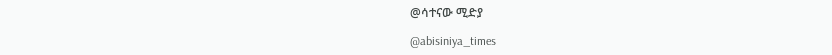@ሳተናው ሚድያ

@abisiniya_times